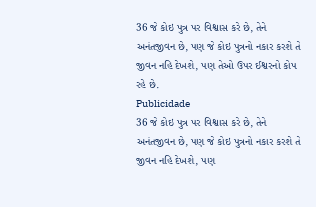36 જે કોઇ પુત્ર પર વિશ્વાસ કરે છે, તેને અનંતજીવન છે, પણ જે કોઇ પુત્રનો નકાર કરશે તે જીવન નહિ દેખશે, પણ તેઓ ઉપર ઈશ્વરનો કોપ રહે છે.
Publicidade
36 જે કોઇ પુત્ર પર વિશ્વાસ કરે છે, તેને અનંતજીવન છે, પણ જે કોઇ પુત્રનો નકાર કરશે તે જીવન નહિ દેખશે, પણ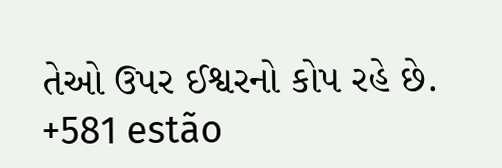તેઓ ઉપર ઈશ્વરનો કોપ રહે છે.
+581 estão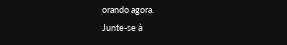orando agora.
Junte-se à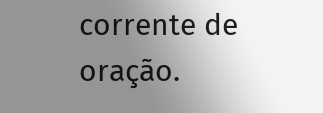corrente de oração.